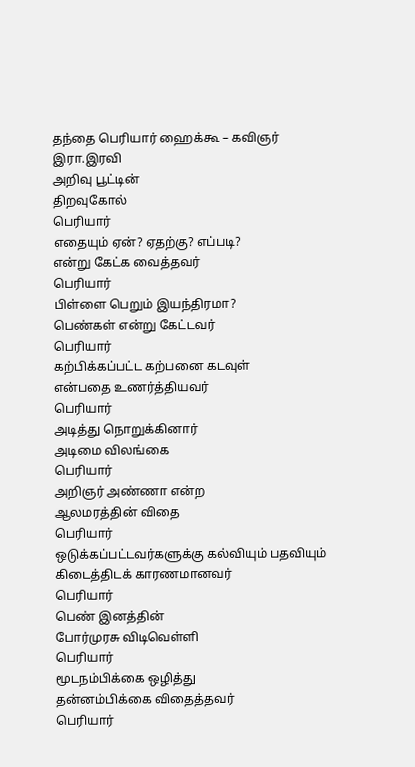தந்தை பெரியார் ஹைக்கூ – கவிஞர் இரா.இரவி
அறிவு பூட்டின்
திறவுகோல்
பெரியார்
எதையும் ஏன்? ஏதற்கு? எப்படி?
என்று கேட்க வைத்தவர்
பெரியார்
பிள்ளை பெறும் இயந்திரமா?
பெண்கள் என்று கேட்டவர்
பெரியார்
கற்பிக்கப்பட்ட கற்பனை கடவுள்
என்பதை உணர்த்தியவர்
பெரியார்
அடித்து நொறுக்கினார்
அடிமை விலங்கை
பெரியார்
அறிஞர் அண்ணா என்ற
ஆலமரத்தின் விதை
பெரியார்
ஒடுக்கப்பட்டவர்களுக்கு கல்வியும் பதவியும்
கிடைத்திடக் காரணமானவர்
பெரியார்
பெண் இனத்தின்
போர்முரசு விடிவெள்ளி
பெரியார்
மூடநம்பிக்கை ஒழித்து
தன்னம்பிக்கை விதைத்தவர்
பெரியார்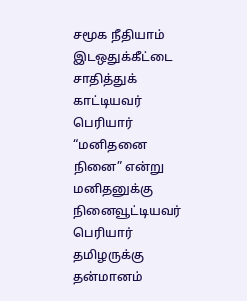சமூக நீதியாம் இடஒதுக்கீட்டை
சாதித்துக் காட்டியவர்
பெரியார்
“மனிதனை நினை” என்று
மனிதனுக்கு நினைவூட்டியவர்
பெரியார்
தமிழருக்கு தன்மானம்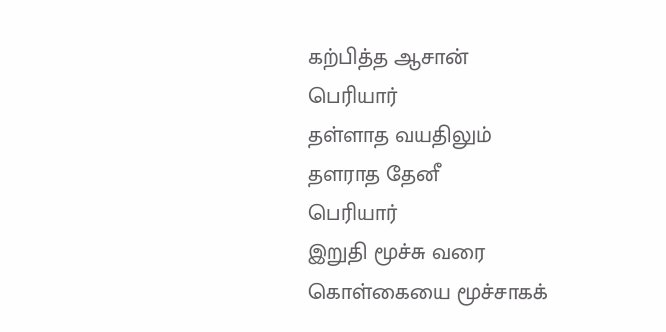கற்பித்த ஆசான்
பெரியார்
தள்ளாத வயதிலும்
தளராத தேனீ
பெரியார்
இறுதி மூச்சு வரை
கொள்கையை மூச்சாகக்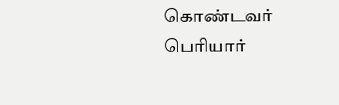கொண்டவர்
பெரியார்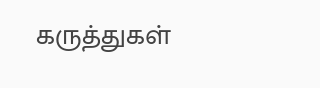கருத்துகள்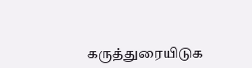கருத்துரையிடுக